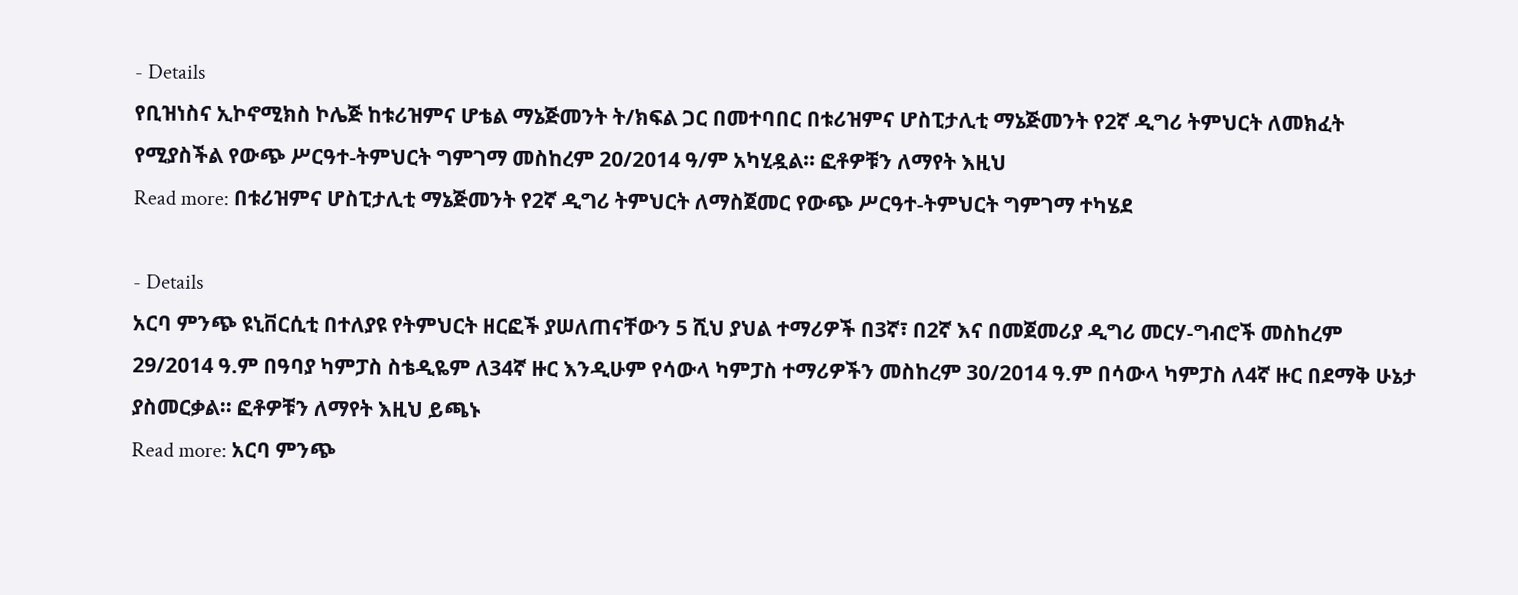- Details
የቢዝነስና ኢኮኖሚክስ ኮሌጅ ከቱሪዝምና ሆቴል ማኔጅመንት ት/ክፍል ጋር በመተባበር በቱሪዝምና ሆስፒታሊቲ ማኔጅመንት የ2ኛ ዲግሪ ትምህርት ለመክፈት የሚያስችል የውጭ ሥርዓተ-ትምህርት ግምገማ መስከረም 20/2014 ዓ/ም አካሂዷል፡፡ ፎቶዎቹን ለማየት እዚህ
Read more: በቱሪዝምና ሆስፒታሊቲ ማኔጅመንት የ2ኛ ዲግሪ ትምህርት ለማስጀመር የውጭ ሥርዓተ-ትምህርት ግምገማ ተካሄደ

- Details
አርባ ምንጭ ዩኒቨርሲቲ በተለያዩ የትምህርት ዘርፎች ያሠለጠናቸውን 5 ሺህ ያህል ተማሪዎች በ3ኛ፣ በ2ኛ እና በመጀመሪያ ዲግሪ መርሃ-ግብሮች መስከረም 29/2014 ዓ.ም በዓባያ ካምፓስ ስቴዲዬም ለ34ኛ ዙር እንዲሁም የሳውላ ካምፓስ ተማሪዎችን መስከረም 30/2014 ዓ.ም በሳውላ ካምፓስ ለ4ኛ ዙር በደማቅ ሁኔታ ያስመርቃል፡፡ ፎቶዎቹን ለማየት እዚህ ይጫኑ
Read more: አርባ ምንጭ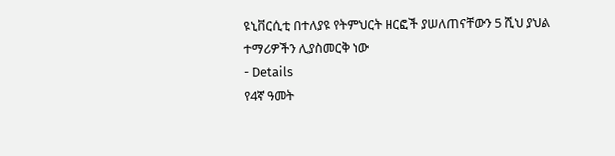ዩኒቨርሲቲ በተለያዩ የትምህርት ዘርፎች ያሠለጠናቸውን 5 ሺህ ያህል ተማሪዎችን ሊያስመርቅ ነው
- Details
የ4ኛ ዓመት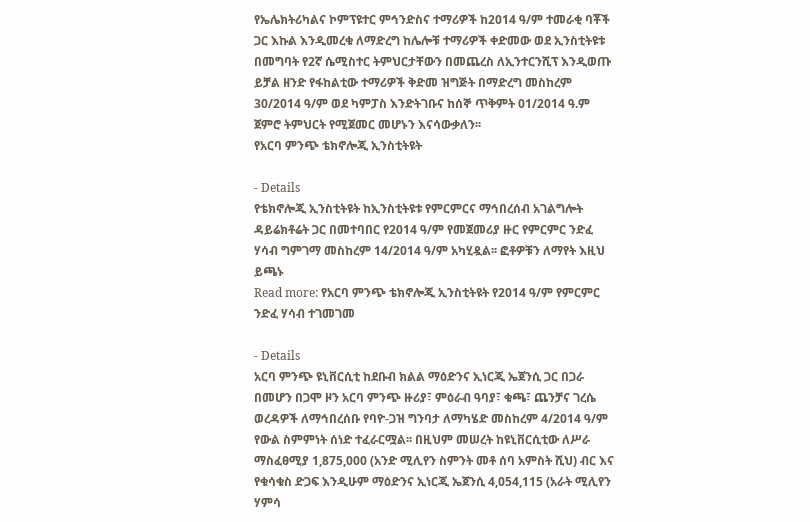የኤሌክትሪካልና ኮምፕዩተር ምኅንድስና ተማሪዎች ከ2014 ዓ/ም ተመራቂ ባቾች ጋር እኩል እንዲመረቁ ለማድረግ ከሌሎቹ ተማሪዎች ቀድመው ወደ ኢንስቲትዩቱ በመግባት የ2ኛ ሴሚስተር ትምህርታቸውን በመጨረስ ለኢንተርንሺፕ እንዲወጡ ይቻል ዘንድ የፋከልቲው ተማሪዎች ቅድመ ዝግጅት በማድረግ መስከረም 30/2014 ዓ/ም ወደ ካምፓስ እንድትገቡና ከሰኞ ጥቅምት 01/2014 ዓ.ም ጀምሮ ትምህርት የሚጀመር መሆኑን እናሳውቃለን፡፡
የአርባ ምንጭ ቴክኖሎጂ ኢንስቲትዩት

- Details
የቴክኖሎጂ ኢንስቲትዩት ከኢንስቲትዩቱ የምርምርና ማኅበረሰብ አገልግሎት ዳይሬክቶሬት ጋር በመተባበር የ2014 ዓ/ም የመጀመሪያ ዙር የምርምር ንድፈ ሃሳብ ግምገማ መስከረም 14/2014 ዓ/ም አካሂዷል፡፡ ፎቶዎቹን ለማየት እዚህ ይጫኑ
Read more: የአርባ ምንጭ ቴክኖሎጂ ኢንስቲትዩት የ2014 ዓ/ም የምርምር ንድፈ ሃሳብ ተገመገመ

- Details
አርባ ምንጭ ዩኒቨርሲቲ ከደቡብ ክልል ማዕድንና ኢነርጂ ኤጀንሲ ጋር በጋራ በመሆን በጋሞ ዞን አርባ ምንጭ ዙሪያ፣ ምዕራብ ዓባያ፣ ቁጫ፣ ጨንቻና ገረሴ ወረዳዎች ለማኅበረሰቡ የባዮ-ጋዝ ግንባታ ለማካሄድ መስከረም 4/2014 ዓ/ም የውል ስምምነት ሰነድ ተፈራርሟል፡፡ በዚህም መሠረት ከዩኒቨርሲቲው ለሥራ ማስፈፀሚያ 1,875,000 (አንድ ሚሊየን ስምንት መቶ ሰባ አምስት ሺህ) ብር እና የቁሳቁስ ድጋፍ እንዲሁም ማዕድንና ኢነርጂ ኤጀንሲ 4,054,115 (አራት ሚሊየን ሃምሳ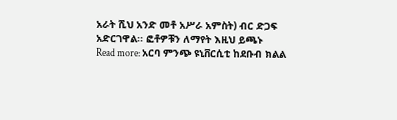አራት ሺህ አንድ መቶ አሥራ አምስት) ብር ድጋፍ አድርገዋል፡፡ ፎቶዎቹን ለማየት እዚህ ይጫኑ
Read more: አርባ ምንጭ ዩኒቨርሲቲ ከደቡብ ክልል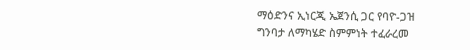ማዕድንና ኢነርጂ ኤጀንሲ ጋር የባዮ-ጋዝ ግንባታ ለማካሄድ ስምምነት ተፈራረመ